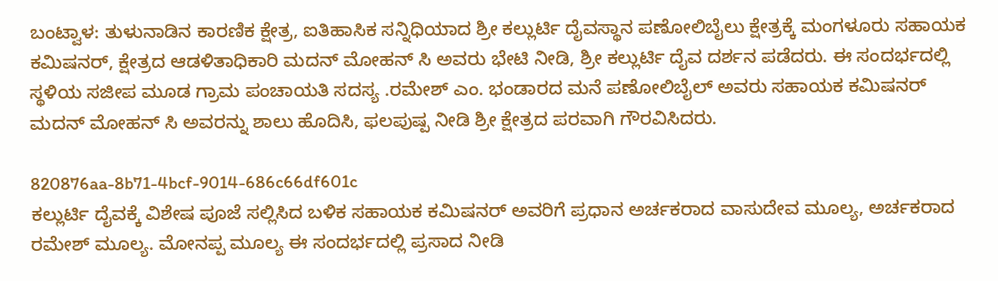ಬಂಟ್ವಾಳ: ತುಳುನಾಡಿನ ಕಾರಣಿಕ ಕ್ಷೇತ್ರ, ಐತಿಹಾಸಿಕ ಸನ್ನಿಧಿಯಾದ ಶ್ರೀ ಕಲ್ಲುರ್ಟಿ ದೈವಸ್ಥಾನ ಪಣೋಲಿಬೈಲು ಕ್ಷೇತ್ರಕ್ಕೆ ಮಂಗಳೂರು ಸಹಾಯಕ ಕಮಿಷನರ್, ಕ್ಷೇತ್ರದ ಆಡಳಿತಾಧಿಕಾರಿ ಮದನ್ ಮೋಹನ್ ಸಿ ಅವರು ಭೇಟಿ ನೀಡಿ, ಶ್ರೀ ಕಲ್ಲುರ್ಟಿ ದೈವ ದರ್ಶನ ಪಡೆದರು. ಈ ಸಂದರ್ಭದಲ್ಲಿ ಸ್ಥಳಿಯ ಸಜೀಪ ಮೂಡ ಗ್ರಾಮ ಪಂಚಾಯತಿ ಸದಸ್ಯ .ರಮೇಶ್ ಎಂ. ಭಂಡಾರದ ಮನೆ ಪಣೋಲಿಬೈಲ್ ಅವರು ಸಹಾಯಕ ಕಮಿಷನರ್ ಮದನ್ ಮೋಹನ್ ಸಿ ಅವರನ್ನು ಶಾಲು ಹೊದಿಸಿ, ಫಲಪುಷ್ಪ ನೀಡಿ ಶ್ರೀ ಕ್ಷೇತ್ರದ ಪರವಾಗಿ ಗೌರವಿಸಿದರು.

820876aa-8b71-4bcf-9014-686c66df601c
ಕಲ್ಲುರ್ಟಿ ದೈವಕ್ಕೆ ವಿಶೇಷ ಪೂಜೆ ಸಲ್ಲಿಸಿದ ಬಳಿಕ ಸಹಾಯಕ ಕಮಿಷನರ್ ಅವರಿಗೆ ಪ್ರಧಾನ ಅರ್ಚಕರಾದ ವಾಸುದೇವ ಮೂಲ್ಯ, ಅರ್ಚಕರಾದ ರಮೇಶ್ ಮೂಲ್ಯ. ಮೋನಪ್ಪ ಮೂಲ್ಯ ಈ ಸಂದರ್ಭದಲ್ಲಿ ಪ್ರಸಾದ ನೀಡಿ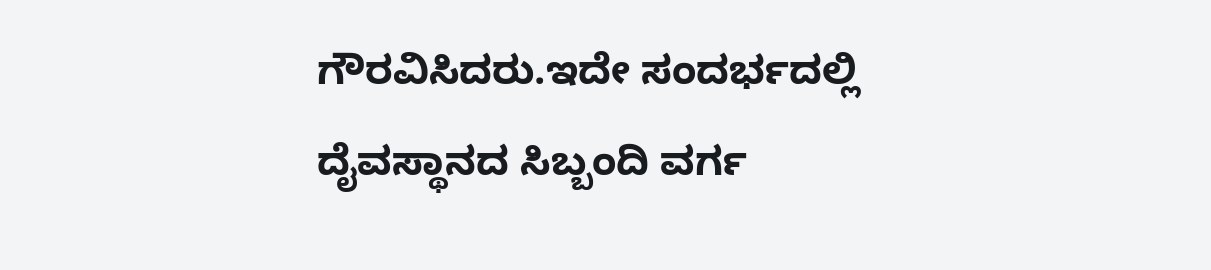ಗೌರವಿಸಿದರು.ಇದೇ ಸಂದರ್ಭದಲ್ಲಿ ದೈವಸ್ಥಾನದ ಸಿಬ್ಬಂದಿ ವರ್ಗ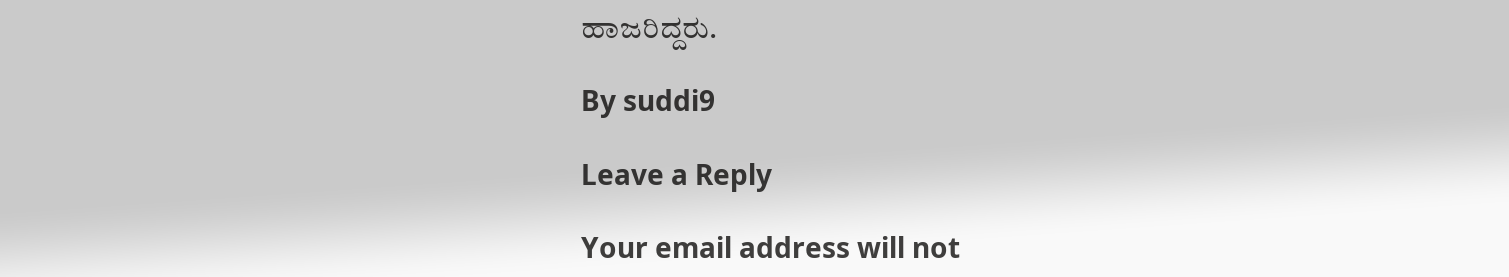ಹಾಜರಿದ್ದರು.

By suddi9

Leave a Reply

Your email address will not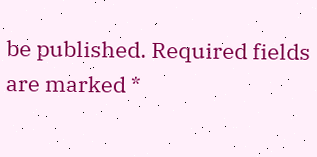be published. Required fields are marked *